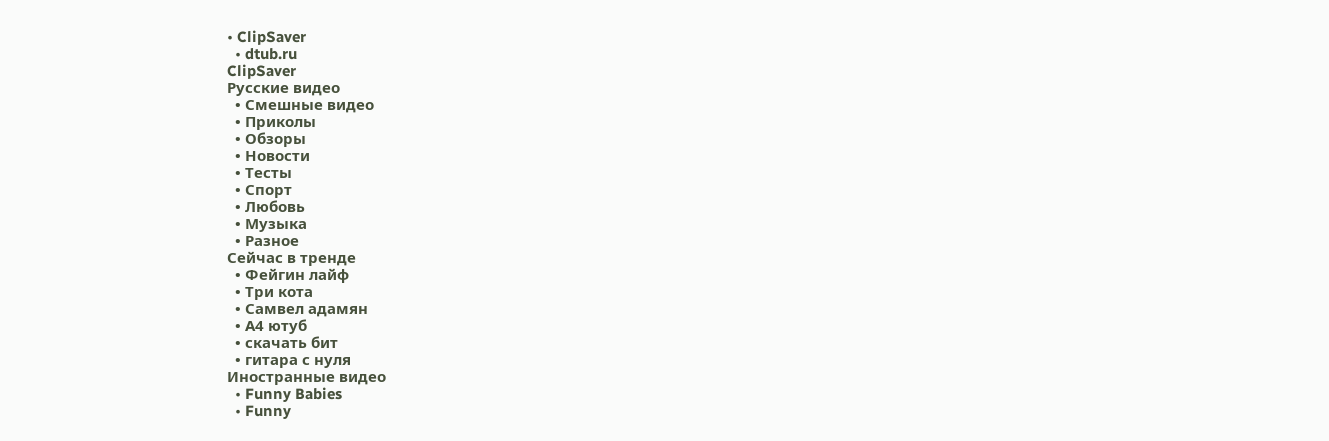• ClipSaver
  • dtub.ru
ClipSaver
Русские видео
  • Смешные видео
  • Приколы
  • Обзоры
  • Новости
  • Тесты
  • Спорт
  • Любовь
  • Музыка
  • Разное
Сейчас в тренде
  • Фейгин лайф
  • Три кота
  • Самвел адамян
  • А4 ютуб
  • скачать бит
  • гитара с нуля
Иностранные видео
  • Funny Babies
  • Funny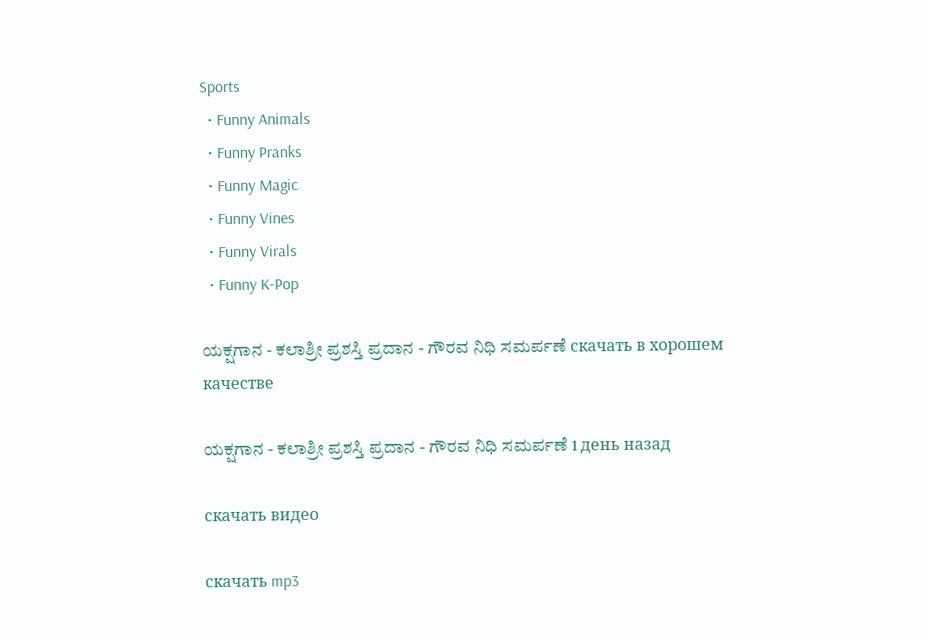Sports
  • Funny Animals
  • Funny Pranks
  • Funny Magic
  • Funny Vines
  • Funny Virals
  • Funny K-Pop

ಯಕ್ಷಗಾನ - ಕಲಾಶ್ರೀ ಪ್ರಶಸ್ತಿ ಪ್ರದಾನ - ಗೌರವ ನಿಧಿ ಸಮರ್ಪಣೆ скачать в хорошем качестве

ಯಕ್ಷಗಾನ - ಕಲಾಶ್ರೀ ಪ್ರಶಸ್ತಿ ಪ್ರದಾನ - ಗೌರವ ನಿಧಿ ಸಮರ್ಪಣೆ 1 день назад

скачать видео

скачать mp3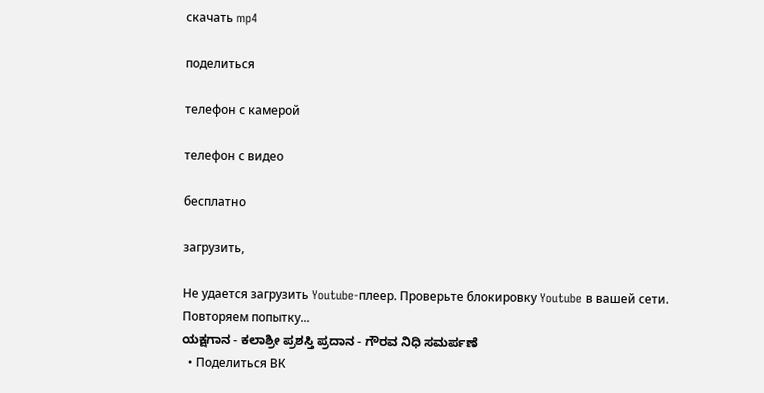скачать mp4

поделиться

телефон с камерой

телефон с видео

бесплатно

загрузить,

Не удается загрузить Youtube-плеер. Проверьте блокировку Youtube в вашей сети.
Повторяем попытку...
ಯಕ್ಷಗಾನ - ಕಲಾಶ್ರೀ ಪ್ರಶಸ್ತಿ ಪ್ರದಾನ - ಗೌರವ ನಿಧಿ ಸಮರ್ಪಣೆ
  • Поделиться ВК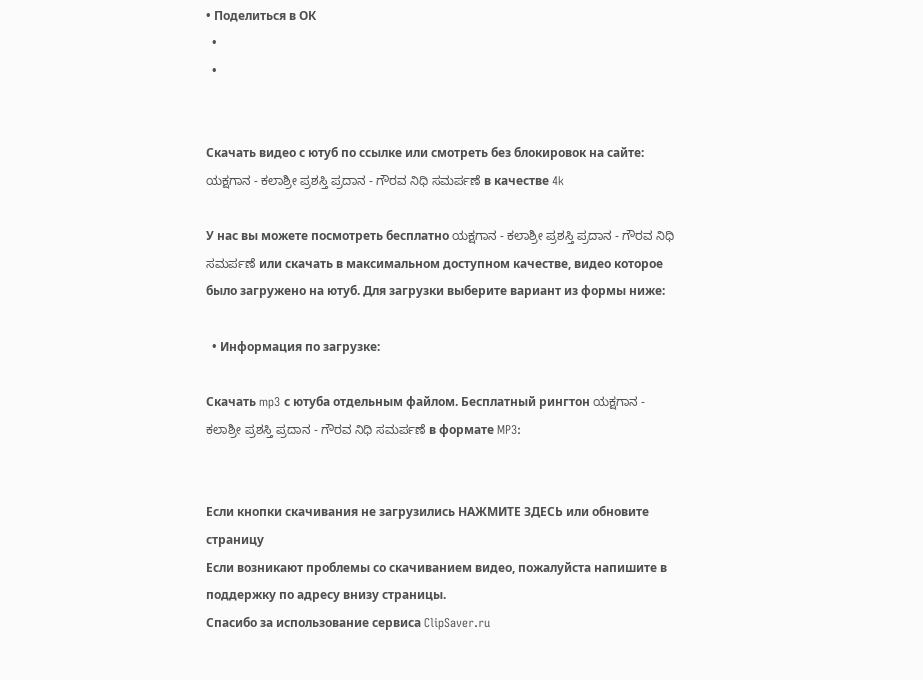• Поделиться в ОК
  •
  •


Скачать видео с ютуб по ссылке или смотреть без блокировок на сайте: ಯಕ್ಷಗಾನ - ಕಲಾಶ್ರೀ ಪ್ರಶಸ್ತಿ ಪ್ರದಾನ - ಗೌರವ ನಿಧಿ ಸಮರ್ಪಣೆ в качестве 4k

У нас вы можете посмотреть бесплатно ಯಕ್ಷಗಾನ - ಕಲಾಶ್ರೀ ಪ್ರಶಸ್ತಿ ಪ್ರದಾನ - ಗೌರವ ನಿಧಿ ಸಮರ್ಪಣೆ или скачать в максимальном доступном качестве, видео которое было загружено на ютуб. Для загрузки выберите вариант из формы ниже:

  • Информация по загрузке:

Скачать mp3 с ютуба отдельным файлом. Бесплатный рингтон ಯಕ್ಷಗಾನ - ಕಲಾಶ್ರೀ ಪ್ರಶಸ್ತಿ ಪ್ರದಾನ - ಗೌರವ ನಿಧಿ ಸಮರ್ಪಣೆ в формате MP3:


Если кнопки скачивания не загрузились НАЖМИТЕ ЗДЕСЬ или обновите страницу
Если возникают проблемы со скачиванием видео, пожалуйста напишите в поддержку по адресу внизу страницы.
Спасибо за использование сервиса ClipSaver.ru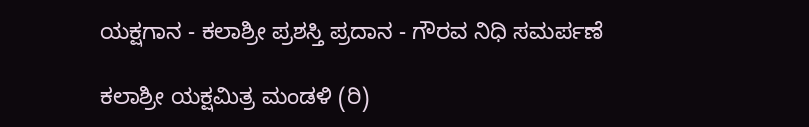ಯಕ್ಷಗಾನ - ಕಲಾಶ್ರೀ ಪ್ರಶಸ್ತಿ ಪ್ರದಾನ - ಗೌರವ ನಿಧಿ ಸಮರ್ಪಣೆ

ಕಲಾಶ್ರೀ ಯಕ್ಷಮಿತ್ರ ಮಂಡಳಿ (ರಿ)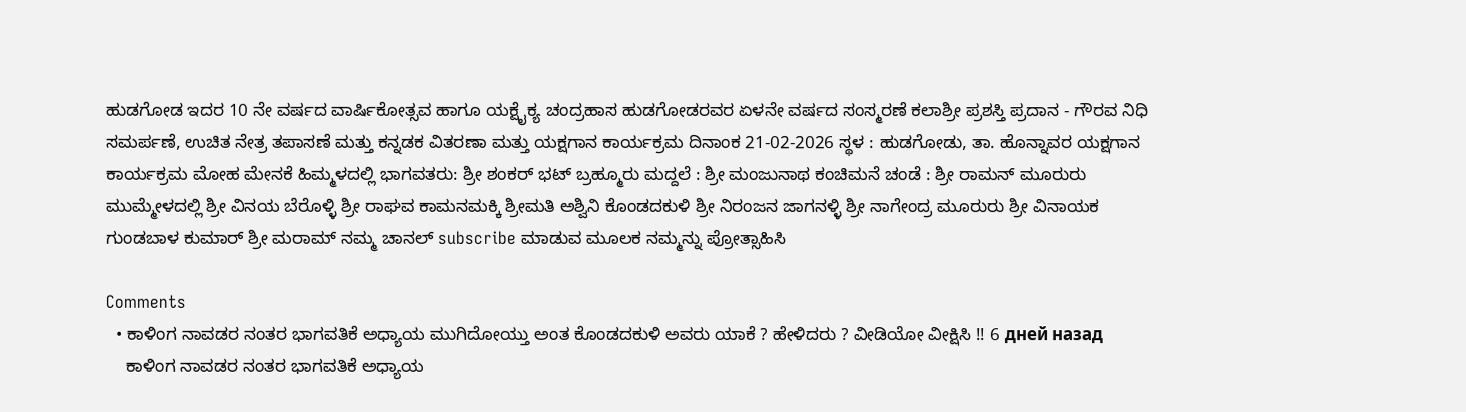ಹುಡಗೋಡ ಇದರ 10 ನೇ ವರ್ಷದ ವಾರ್ಷಿಕೋತ್ಸವ ಹಾಗೂ ಯಕ್ಷೈಕ್ಯ ಚಂದ್ರಹಾಸ ಹುಡಗೋಡರವರ ಏಳನೇ ವರ್ಷದ ಸಂಸ್ಮರಣೆ ಕಲಾಶ್ರೀ ಪ್ರಶಸ್ತಿ ಪ್ರದಾನ - ಗೌರವ ನಿಧಿ ಸಮರ್ಪಣೆ, ಉಚಿತ ನೇತ್ರ ತಪಾಸಣೆ ಮತ್ತು ಕನ್ನಡಕ ವಿತರಣಾ ಮತ್ತು ಯಕ್ಷಗಾನ ಕಾರ್ಯಕ್ರಮ ದಿನಾಂಕ 21-02-2026 ಸ್ಥಳ : ಹುಡಗೋಡು, ತಾ. ಹೊನ್ನಾವರ ಯಕ್ಷಗಾನ ಕಾರ್ಯಕ್ರಮ ಮೋಹ ಮೇನಕೆ ಹಿಮ್ಮಳದಲ್ಲಿ ಭಾಗವತರು: ಶ್ರೀ ಶಂಕರ್ ಭಟ್ ಬ್ರಹ್ಮೂರು ಮದ್ದಲೆ : ಶ್ರೀ ಮಂಜುನಾಥ ಕಂಚಿಮನೆ ಚಂಡೆ : ಶ್ರೀ ರಾಮನ್ ಮೂರುರು ಮುಮ್ಮೇಳದಲ್ಲಿ ಶ್ರೀ ವಿನಯ ಬೆರೊಳ್ಳಿ ಶ್ರೀ ರಾಘವ ಕಾಮನಮಕ್ಕಿ ಶ್ರೀಮತಿ ಅಶ್ವಿನಿ ಕೊಂಡದಕುಳಿ ಶ್ರೀ ನಿರಂಜನ ಜಾಗನಳ್ಳಿ ಶ್ರೀ ನಾಗೇಂದ್ರ ಮೂರುರು ಶ್ರೀ ವಿನಾಯಕ ಗುಂಡಬಾಳ ಕುಮಾರ್ ಶ್ರೀ ಮರಾಮ್ ನಮ್ಮ ಚಾನಲ್ subscribe ಮಾಡುವ ಮ‌ೂಲಕ ನಮ್ಮನ್ನು ಪ್ರೋತ್ಸಾಹಿಸಿ

Comments
  • ಕಾಳಿಂಗ ನಾವಡರ ನಂತರ ಭಾಗವತಿಕೆ ಅಧ್ಯಾಯ ಮುಗಿದೋಯ್ತು ಅಂತ ಕೊಂಡದಕುಳಿ ಅವರು ಯಾಕೆ ? ಹೇಳಿದರು ? ವೀಡಿಯೋ ವೀಕ್ಷಿಸಿ !! 6 дней назад
    ಕಾಳಿಂಗ ನಾವಡರ ನಂತರ ಭಾಗವತಿಕೆ ಅಧ್ಯಾಯ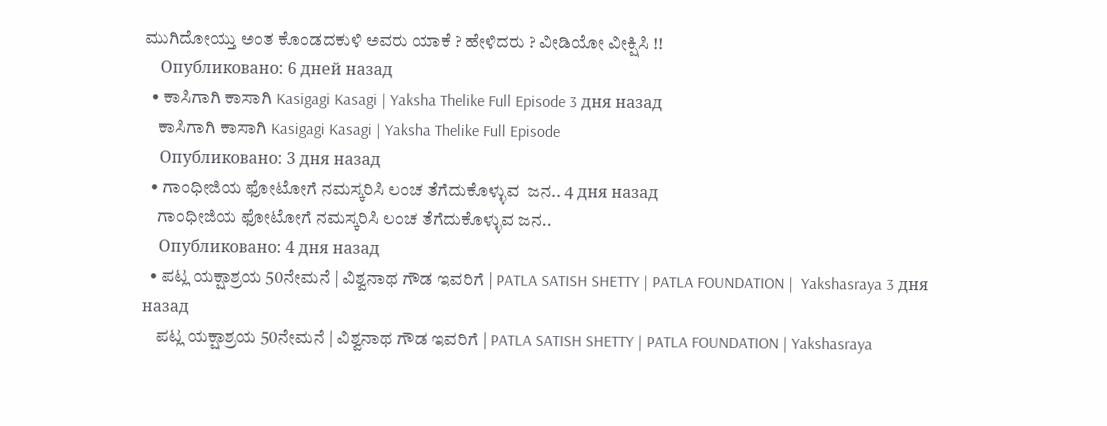ಮುಗಿದೋಯ್ತು ಅಂತ ಕೊಂಡದಕುಳಿ ಅವರು ಯಾಕೆ ? ಹೇಳಿದರು ? ವೀಡಿಯೋ ವೀಕ್ಷಿಸಿ !!
    Опубликовано: 6 дней назад
  • ಕಾಸಿಗಾಗಿ ಕಾಸಾಗಿ Kasigagi Kasagi | Yaksha Thelike Full Episode 3 дня назад
    ಕಾಸಿಗಾಗಿ ಕಾಸಾಗಿ Kasigagi Kasagi | Yaksha Thelike Full Episode
    Опубликовано: 3 дня назад
  • ಗಾಂಧೀಜಿಯ ಫೋಟೋಗೆ ನಮಸ್ಕರಿಸಿ ಲಂಚ ತೆಗೆದುಕೊಳ್ಳುವ  ಜನ.. 4 дня назад
    ಗಾಂಧೀಜಿಯ ಫೋಟೋಗೆ ನಮಸ್ಕರಿಸಿ ಲಂಚ ತೆಗೆದುಕೊಳ್ಳುವ ಜನ..
    Опубликовано: 4 дня назад
  • ಪಟ್ಲ ಯಕ್ಷಾಶ್ರಯ 50ನೇಮನೆ | ವಿಶ್ವನಾಥ ಗೌಡ ಇವರಿಗೆ | PATLA SATISH SHETTY | PATLA FOUNDATION |  Yakshasraya 3 дня назад
    ಪಟ್ಲ ಯಕ್ಷಾಶ್ರಯ 50ನೇಮನೆ | ವಿಶ್ವನಾಥ ಗೌಡ ಇವರಿಗೆ | PATLA SATISH SHETTY | PATLA FOUNDATION | Yakshasraya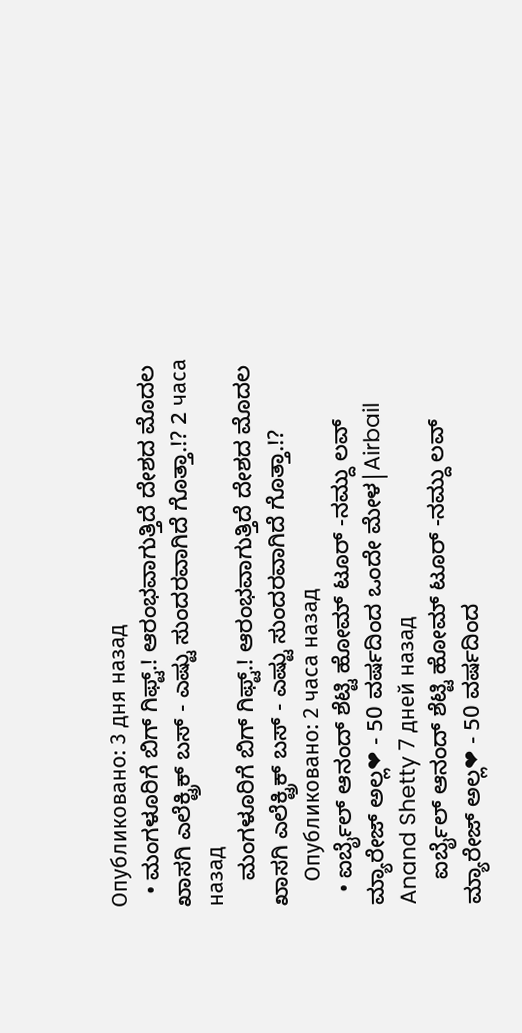Опубликовано: 3 дня назад
  • ಮಂಗಳೂರಿಗೆ ಬಿಗ್ ಗಿಫ್ಟ್.! ಆರಂಭವಾಗುತ್ತಿದೆ ದೇಶದ ಮೊದಲ ಖಾಸಗಿ ಎಲೆಕ್ಟ್ರಿಕ್ ಬಸ್ - ಎಷ್ಟು ಸುಂದರವಾಗಿದೆ ಗೊತ್ತಾ.!? 2 часа назад
    ಮಂಗಳೂರಿಗೆ ಬಿಗ್ ಗಿಫ್ಟ್.! ಆರಂಭವಾಗುತ್ತಿದೆ ದೇಶದ ಮೊದಲ ಖಾಸಗಿ ಎಲೆಕ್ಟ್ರಿಕ್ ಬಸ್ - ಎಷ್ಟು ಸುಂದರವಾಗಿದೆ ಗೊತ್ತಾ.!?
    Опубликовано: 2 часа назад
  • ಐರ್ಬೈಲ್ ಆನಂದ್ ಶೆಟ್ಟಿ ಹೋಮ್ ಟೂರ್ -ನಮ್ದು ಲವ್ ಮ್ಯಾರೇಜ್ ಅಲ್ಲ❤ - 50 ವರ್ಷದಿಂದ ಒಂದೇ ಮೇಳ|Airbail Anand Shetty 7 дней назад
    ಐರ್ಬೈಲ್ ಆನಂದ್ ಶೆಟ್ಟಿ ಹೋಮ್ ಟೂರ್ -ನಮ್ದು ಲವ್ ಮ್ಯಾರೇಜ್ ಅಲ್ಲ❤ - 50 ವರ್ಷದಿಂದ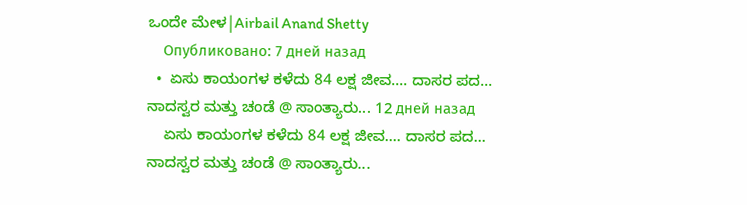ಒಂದೇ ಮೇಳ|Airbail Anand Shetty
    Опубликовано: 7 дней назад
  •  ಏಸು ಕಾಯಂಗಳ ಕಳೆದು 84 ಲಕ್ಷ ಜೀವ.... ದಾಸರ ಪದ... ನಾದಸ್ವರ ಮತ್ತು ಚಂಡೆ @ ಸಾಂತ್ಯಾರು... 12 дней назад
    ಏಸು ಕಾಯಂಗಳ ಕಳೆದು 84 ಲಕ್ಷ ಜೀವ.... ದಾಸರ ಪದ... ನಾದಸ್ವರ ಮತ್ತು ಚಂಡೆ @ ಸಾಂತ್ಯಾರು...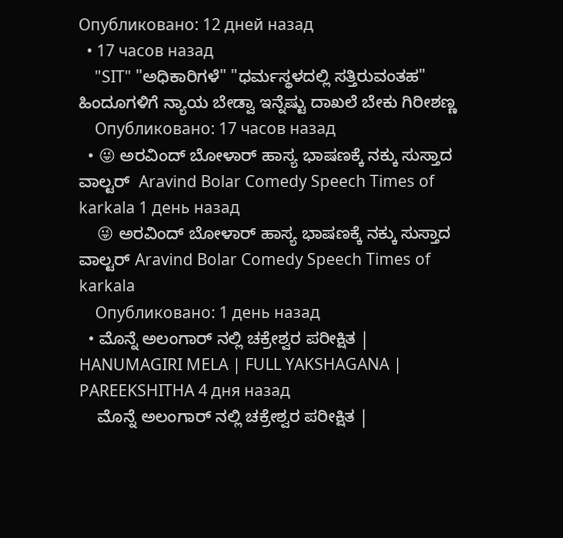Опубликовано: 12 дней назад
  • 17 часов назад
    "SIT" "ಅಧಿಕಾರಿಗಳೆ" "ಧರ್ಮಸ್ಥಳದಲ್ಲಿ ಸತ್ತಿರುವಂತಹ" ಹಿಂದೂಗಳಿಗೆ ನ್ಯಾಯ ಬೇಡ್ವಾ ಇನ್ನೆಷ್ಟು ದಾಖಲೆ ಬೇಕು ಗಿರೀಶಣ್ಣ
    Опубликовано: 17 часов назад
  • 😜 ಅರವಿಂದ್ ಬೋಳಾರ್ ಹಾಸ್ಯ ಭಾಷಣಕ್ಕೆ ನಕ್ಕು ಸುಸ್ತಾದ ವಾಲ್ಟರ್  Aravind Bolar Comedy Speech Times of karkala 1 день назад
    😜 ಅರವಿಂದ್ ಬೋಳಾರ್ ಹಾಸ್ಯ ಭಾಷಣಕ್ಕೆ ನಕ್ಕು ಸುಸ್ತಾದ ವಾಲ್ಟರ್ Aravind Bolar Comedy Speech Times of karkala
    Опубликовано: 1 день назад
  • ಮೊನ್ನೆ ಅಲಂಗಾರ್ ನಲ್ಲಿ ಚಕ್ರೇಶ್ವರ ಪರೀಕ್ಷಿತ | HANUMAGIRI MELA | FULL YAKSHAGANA | PAREEKSHITHA 4 дня назад
    ಮೊನ್ನೆ ಅಲಂಗಾರ್ ನಲ್ಲಿ ಚಕ್ರೇಶ್ವರ ಪರೀಕ್ಷಿತ |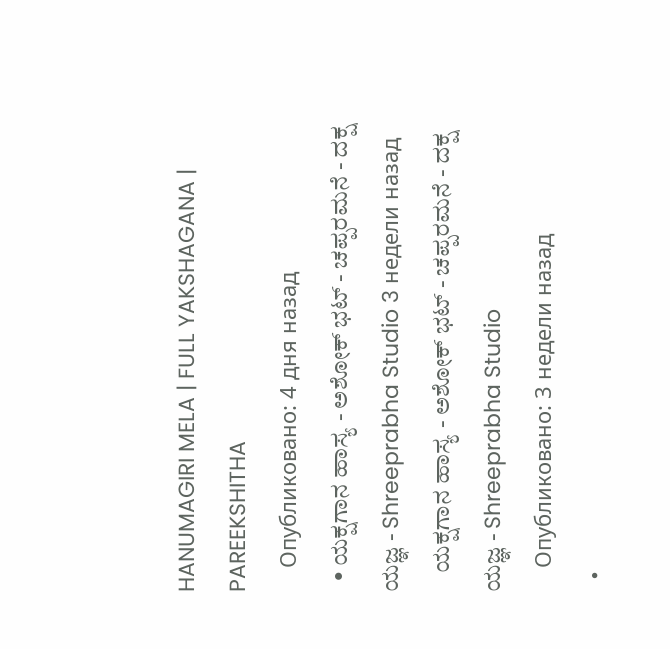HANUMAGIRI MELA | FULL YAKSHAGANA | PAREEKSHITHA
    Опубликовано: 4 дня назад
  • ಯಕ್ಷಗಾನ ಹಾಸ್ಯ - ಅಶೋಕ್ ಭಟ್ - ಚಪ್ಪರಮನೆ - ದಕ್ಷ ಯಜ್ಞ - Shreeprabha Studio 3 недели назад
    ಯಕ್ಷಗಾನ ಹಾಸ್ಯ - ಅಶೋಕ್ ಭಟ್ - ಚಪ್ಪರಮನೆ - ದಕ್ಷ ಯಜ್ಞ - Shreeprabha Studio
    Опубликовано: 3 недели назад
  •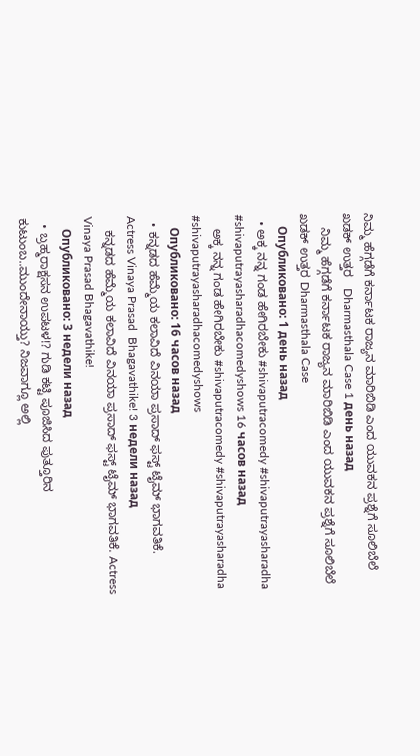ನಿಮ್ಮ ಹೆಗ್ಗಡೆಗೆ ಕರ್ನಾಟಕ ರಾಜ್ಯನ ಮಾರಿಬಿಡಿ ಎಂದ ಯುವಕನ ಪ್ರಶ್ನೆಗೆ ಸೂಲಿಬೆಲೆ ಖಡಕ್ ಉತ್ತರ   Dharmasthala Case 1 день назад
    ನಿಮ್ಮ ಹೆಗ್ಗಡೆಗೆ ಕರ್ನಾಟಕ ರಾಜ್ಯನ ಮಾರಿಬಿಡಿ ಎಂದ ಯುವಕನ ಪ್ರಶ್ನೆಗೆ ಸೂಲಿಬೆಲೆ ಖಡಕ್ ಉತ್ತರ Dharmasthala Case
    Опубликовано: 1 день назад
  • ಅಕ್ಕ ನನ್ನ ಗಂಡ ಹೇಗಿರಬೇಕು #shivaputracomedy #shivaputrayasharadha #shivaputrayasharadhacomedyshows 16 часов назад
    ಅಕ್ಕ ನನ್ನ ಗಂಡ ಹೇಗಿರಬೇಕು #shivaputracomedy #shivaputrayasharadha #shivaputrayasharadhacomedyshows
    Опубликовано: 16 часов назад
  • ಕನ್ನಡದ ಹೆಮ್ಮೆಯ ಕಲಾವಿದೆ ವಿನಯಾ ಪ್ರಸಾದ್ ಫಸ್ಟ್ ಟೈಮ್ ಭಾಗವತಿಕೆ.   Actress Vinaya Prasad  Bhagavathike! 3 недели назад
    ಕನ್ನಡದ ಹೆಮ್ಮೆಯ ಕಲಾವಿದೆ ವಿನಯಾ ಪ್ರಸಾದ್ ಫಸ್ಟ್ ಟೈಮ್ ಭಾಗವತಿಕೆ. Actress Vinaya Prasad Bhagavathike!
    Опубликовано: 3 недели назад
  • ಬ್ರಹ್ಮರಾಕ್ಷಸನ ಉಪಟಳ!? ಗುಡಿ ಕಟ್ಟಿ ಪೂಜಿಸಿದ ಪುತ್ತೂರಿನ ಕುಟುಂಬ..ಮುಂದೇನಾಯ್ತು? ನಿಜವಾಗ್ಲೂ ಅಲ್ಲಿ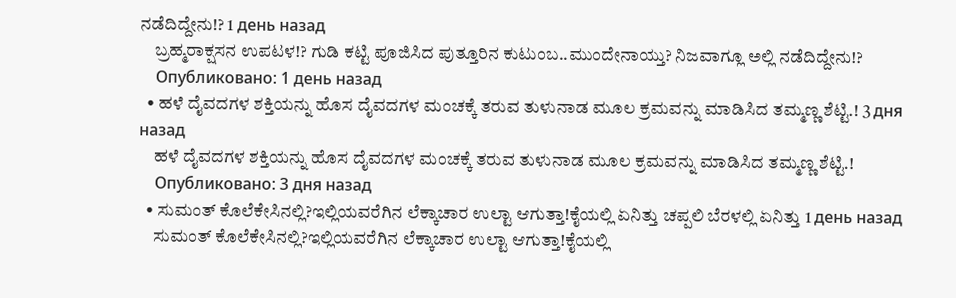ನಡೆದಿದ್ದೇನು!? 1 день назад
    ಬ್ರಹ್ಮರಾಕ್ಷಸನ ಉಪಟಳ!? ಗುಡಿ ಕಟ್ಟಿ ಪೂಜಿಸಿದ ಪುತ್ತೂರಿನ ಕುಟುಂಬ..ಮುಂದೇನಾಯ್ತು? ನಿಜವಾಗ್ಲೂ ಅಲ್ಲಿ ನಡೆದಿದ್ದೇನು!?
    Опубликовано: 1 день назад
  • ಹಳೆ ದೈವದಗಳ ಶಕ್ತಿಯನ್ನು ಹೊಸ ದೈವದಗಳ ಮಂಚಕ್ಕೆ ತರುವ ತುಳುನಾಡ ಮೂಲ ಕ್ರಮವನ್ನು ಮಾಡಿಸಿದ ತಮ್ಮಣ್ಣ ಶೆಟ್ಟಿ.! 3 дня назад
    ಹಳೆ ದೈವದಗಳ ಶಕ್ತಿಯನ್ನು ಹೊಸ ದೈವದಗಳ ಮಂಚಕ್ಕೆ ತರುವ ತುಳುನಾಡ ಮೂಲ ಕ್ರಮವನ್ನು ಮಾಡಿಸಿದ ತಮ್ಮಣ್ಣ ಶೆಟ್ಟಿ.!
    Опубликовано: 3 дня назад
  • ಸುಮಂತ್ ಕೊಲೆಕೇಸಿನಲ್ಲಿ?ಇಲ್ಲಿಯವರೆಗಿನ ಲೆಕ್ಕಾಚಾರ ಉಲ್ಟಾ ಆಗುತ್ತಾ!ಕೈಯಲ್ಲಿ ಏನಿತ್ತು ಚಪ್ಪಲಿ ಬೆರಳಲ್ಲಿ ಏನಿತ್ತು 1 день назад
    ಸುಮಂತ್ ಕೊಲೆಕೇಸಿನಲ್ಲಿ?ಇಲ್ಲಿಯವರೆಗಿನ ಲೆಕ್ಕಾಚಾರ ಉಲ್ಟಾ ಆಗುತ್ತಾ!ಕೈಯಲ್ಲಿ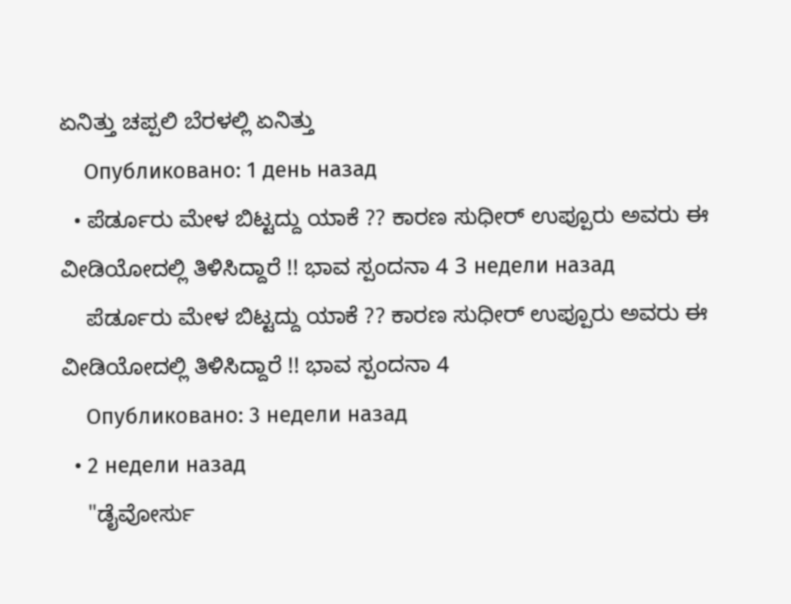ಏನಿತ್ತು ಚಪ್ಪಲಿ ಬೆರಳಲ್ಲಿ ಏನಿತ್ತು
    Опубликовано: 1 день назад
  • ಪೆರ್ಡೂರು ಮೇಳ ಬಿಟ್ಟದ್ದು ಯಾಕೆ ?? ಕಾರಣ ಸುಧೀರ್ ಉಪ್ಪೂರು ಅವರು ಈ ವೀಡಿಯೋದಲ್ಲಿ ತಿಳಿಸಿದ್ದಾರೆ !! ಭಾವ ಸ್ಪಂದನಾ 4 3 недели назад
    ಪೆರ್ಡೂರು ಮೇಳ ಬಿಟ್ಟದ್ದು ಯಾಕೆ ?? ಕಾರಣ ಸುಧೀರ್ ಉಪ್ಪೂರು ಅವರು ಈ ವೀಡಿಯೋದಲ್ಲಿ ತಿಳಿಸಿದ್ದಾರೆ !! ಭಾವ ಸ್ಪಂದನಾ 4
    Опубликовано: 3 недели назад
  • 2 недели назад
    "ಡೈವೋರ್ಸು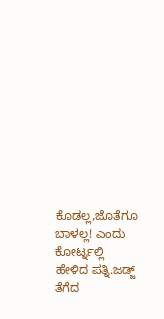ಕೊಡಲ್ಲ,ಜೊತೆಗೂ ಬಾಳಲ್ಲ! ಎಂದು ಕೋರ್ಟ್ನಲ್ಲಿ ಹೇಳಿದ ಪತ್ನಿ.ಜಡ್ಜ್ ತೆಗೆದ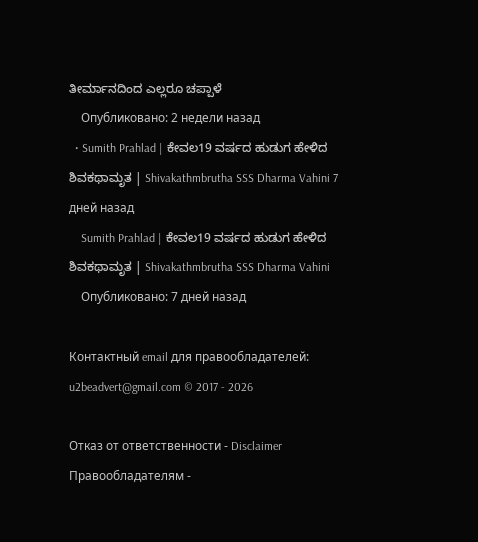ತೀರ್ಮಾನದಿಂದ ಎಲ್ಲರೂ ಚಪ್ಪಾಳೆ
    Опубликовано: 2 недели назад
  • Sumith Prahlad | ಕೇವಲ19 ವರ್ಷದ ಹುಡುಗ ಹೇಳಿದ ಶಿವಕಥಾಮೃತ | Shivakathmbrutha SSS Dharma Vahini 7 дней назад
    Sumith Prahlad | ಕೇವಲ19 ವರ್ಷದ ಹುಡುಗ ಹೇಳಿದ ಶಿವಕಥಾಮೃತ | Shivakathmbrutha SSS Dharma Vahini
    Опубликовано: 7 дней назад

Контактный email для правообладателей: u2beadvert@gmail.com © 2017 - 2026

Отказ от ответственности - Disclaimer Правообладателям -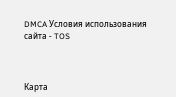DMCA Условия использования сайта - TOS



Карта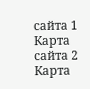сайта 1 Карта сайта 2 Карта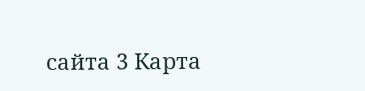сайта 3 Карта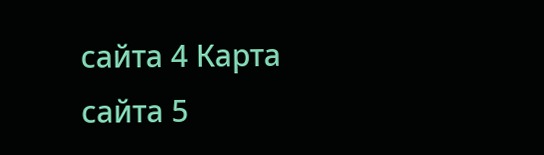сайта 4 Карта сайта 5